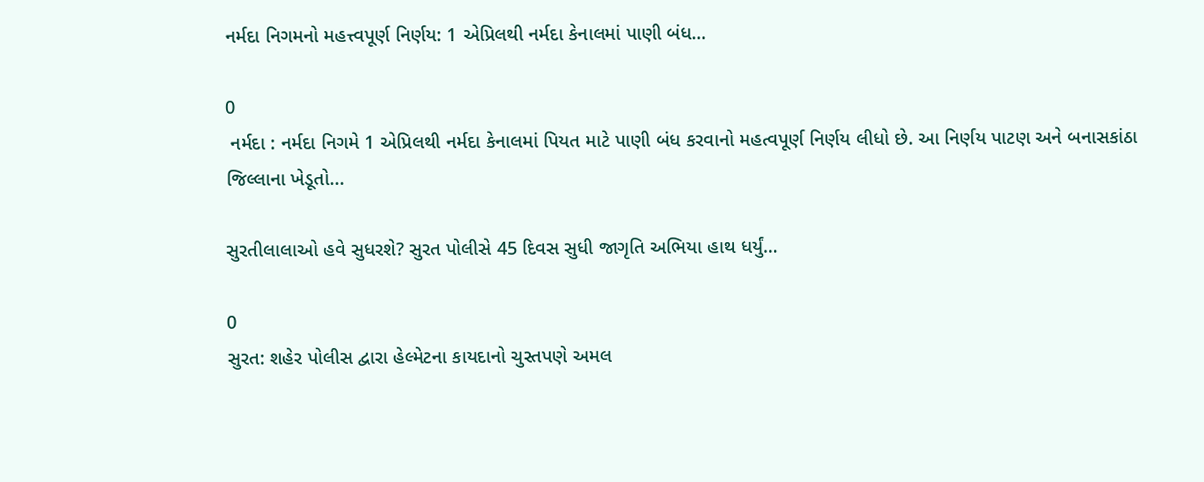નર્મદા નિગમનો મહત્ત્વપૂર્ણ નિર્ણય: 1 એપ્રિલથી નર્મદા કેનાલમાં પાણી બંધ…

0
 નર્મદા : નર્મદા નિગમે 1 એપ્રિલથી નર્મદા કેનાલમાં પિયત માટે પાણી બંધ કરવાનો મહત્વપૂર્ણ નિર્ણય લીધો છે. આ નિર્ણય પાટણ અને બનાસકાંઠા જિલ્લાના ખેડૂતો...

સુરતીલાલાઓ હવે સુધરશે? સુરત પોલીસે 45 દિવસ સુધી જાગૃતિ અભિયા હાથ ધર્યું…

0
સુરત: શહેર પોલીસ દ્વારા હેલ્મેટના કાયદાનો ચુસ્તપણે અમલ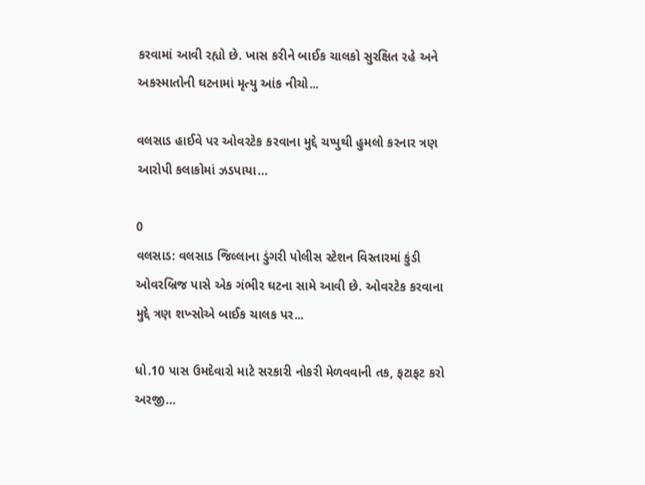કરવામાં આવી રહ્યો છે. ખાસ કરીને બાઈક ચાલકો સુરક્ષિત રહે અને અકસ્માતોની ઘટનામાં મૃત્યુ આંક નીચો...

વલસાડ હાઈવે પર ઓવરટેક કરવાના મુદ્દે ચપ્પુથી હુમલો કરનાર ત્રણ આરોપી કલાકોમાં ઝડપાયા…

0
વલસાડ: વલસાડ જિલ્લાના ડુંગરી પોલીસ સ્ટેશન વિસ્તારમાં કુંડી ઓવરબ્રિજ પાસે એક ગંભીર ઘટના સામે આવી છે. ઓવરટેક કરવાના મુદ્દે ત્રણ શખ્સોએ બાઈક ચાલક પર...

ધો.10 પાસ ઉમદેવારો માટે સરકારી નોકરી મેળવવાની તક, ફટાફટ કરો અરજી…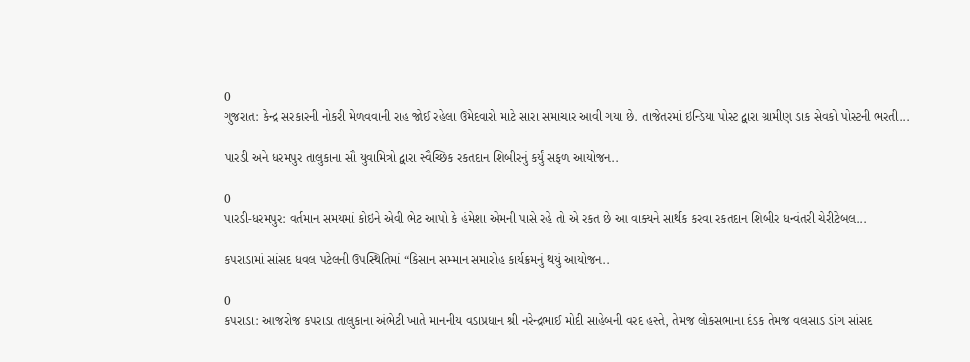0
ગુજરાત: કેન્દ્ર સરકારની નોકરી મેળવવાની રાહ જોઈ રહેલા ઉમેદવારો માટે સારા સમાચાર આવી ગયા છે. તાજેતરમાં ઇન્ડિયા પોસ્ટ દ્વારા ગ્રામીણ ડાક સેવકો પોસ્ટની ભરતી...

પારડી અને ધરમપુર તાલુકાના સૌ યુવામિત્રો દ્વારા સ્વૈચ્છિક રકતદાન શિબીરનું કર્યું સફળ આયોજન..

0
પારડી-ધરમપુર: વર્તમાન સમયમાં કોઇને એવી ભેટ આપો કે હંમેશા એમની પાસે રહે તો એ રકત છે આ વાક્યને સાર્થક કરવા રકતદાન શિબીર ધન્વંતરી ચેરીટેબલ...

કપરાડામાં સાંસદ ધવલ પટેલની ઉપસ્થિતિમાં “કિસાન સમ્માન સમારોહ કાર્યક્રમનું થયું આયોજન..

0
કપરાડા: આજરોજ કપરાડા તાલુકાના અંભેટી ખાતે માનનીય વડાપ્રધાન શ્રી નરેન્દ્રભાઈ મોદી સાહેબની વરદ હસ્તે, તેમજ લોકસભાના દંડક તેમજ વલસાડ ડાંગ સાંસદ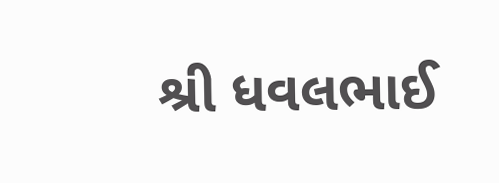શ્રી ધવલભાઈ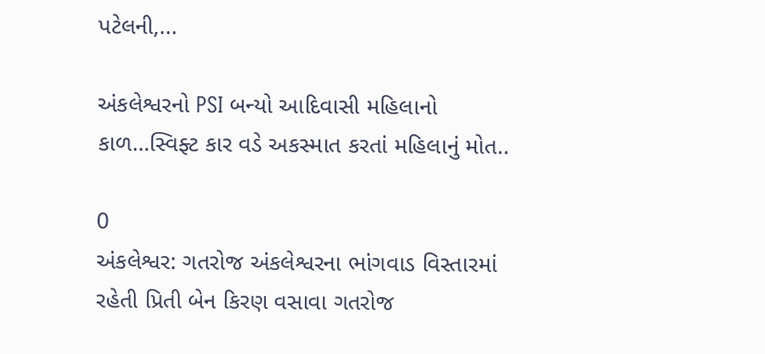પટેલની,...

અંકલેશ્વરનો PSI બન્યો આદિવાસી મહિલાનો કાળ…સ્વિફ્ટ કાર વડે અકસ્માત કરતાં મહિલાનું મોત..

0
અંકલેશ્વર: ગતરોજ અંકલેશ્વરના ભાંગવાડ વિસ્તારમાં રહેતી પ્રિતી બેન કિરણ વસાવા ગતરોજ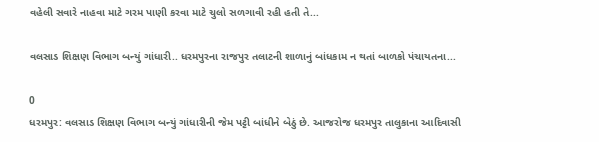વહેલી સવારે નાહવા માટે ગરમ પાણી કરવા માટે ચુલો સળગાવી રહી હતી તે...

વલસાડ શિક્ષણ વિભાગ બન્યું ગાંધારી.. ધરમપુરના રાજપુર તલાટની શાળાનું બાંધકામ ન થતાં બાળકો પંચાયતના...

0
ધરમપુર: વલસાડ શિક્ષણ વિભાગ બન્યું ગાંધારીની જેમ પટ્ટી બાંધીને બેઠું છે. આજરોજ ધરમપુર તાલુકાના આદિવાસી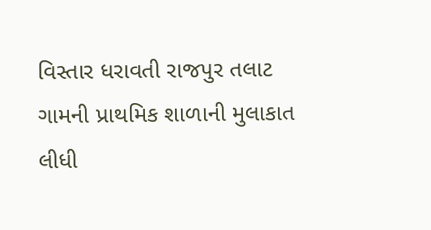વિસ્તાર ધરાવતી રાજપુર તલાટ ગામની પ્રાથમિક શાળાની મુલાકાત લીધી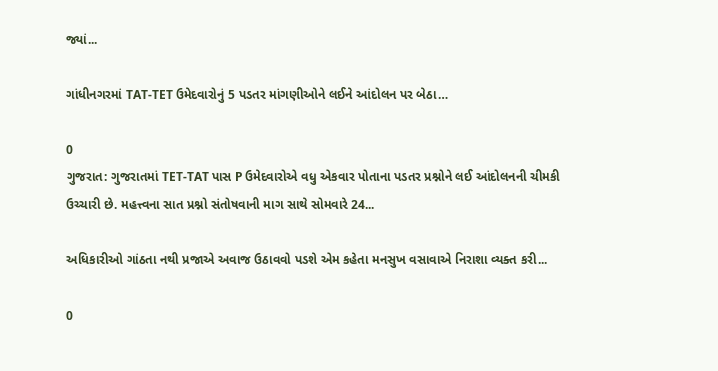જ્યાં...

ગાંધીનગરમાં TAT-TET ઉમેદવારોનું 5 પડતર માંગણીઓને લઈને આંદોલન પર બેઠા…

0
ગુજરાત: ગુજરાતમાં TET-TAT પાસ P ઉમેદવારોએ વધુ એકવાર પોતાના પડતર પ્રશ્નોને લઈ આંદોલનની ચીમકી ઉચ્ચારી છે. મહત્ત્વના સાત પ્રશ્નો સંતોષવાની માગ સાથે સોમવારે 24...

અધિકારીઓ ગાંઠતા નથી પ્રજાએ અવાજ ઉઠાવવો પડશે એમ કહેતા મનસુખ વસાવાએ નિરાશા વ્યક્ત કરી...

0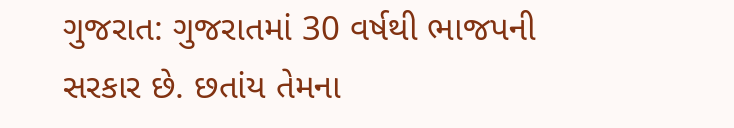ગુજરાત: ગુજરાતમાં 30 વર્ષથી ભાજપની સરકાર છે. છતાંય તેમના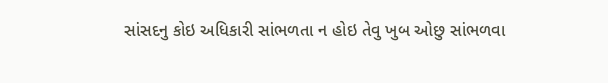સાંસદનુ કોઇ અધિકારી સાંભળતા ન હોઇ તેવુ ખુબ ઓછુ સાંભળવા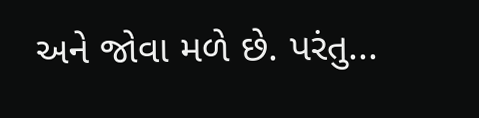અને જોવા મળે છે. પરંતુ...